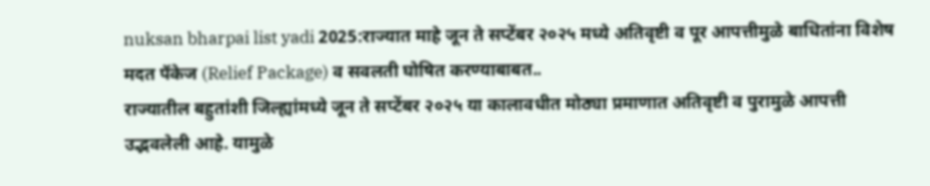nuksan bharpai list yadi 2025:राज्यात माहे जून ते सप्टेंबर २०२५ मध्ये अतिवृष्टी व पूर आपत्तीमुळे बाधितांना विशेष मदत पॅकेज (Relief Package) व सवलती घोषित करण्याबाबत..
राज्यातील बहुतांशी जिल्ह्यांमध्ये जून ते सप्टेंबर २०२५ या कालावधीत मोठ्या प्रमाणात अतिवृष्टी व पुरामुळे आपत्ती उद्भवलेली आहे. यामुळे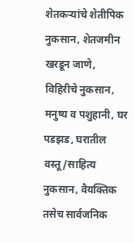शेतकऱ्यांचे शेतीपिक नुकसान, शेतजमीन खरडून जाणे, विहिरीचे नुकसान, मनुष्य व पशुहानी, घर पडझड, घरातील वस्तू/साहित्य नुकसान, वैयक्तिक तसेच सार्वजनिक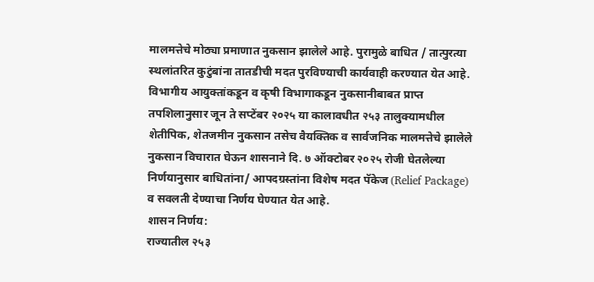मालमत्तेचे मोठ्या प्रमाणात नुकसान झालेले आहे. पुरामुळे बाधित / तात्पुरत्या स्थलांतरित कुटुंबांना तातडीची मदत पुरविण्याची कार्यवाही करण्यात येत आहे.
विभागीय आयुक्तांकडून व कृषी विभागाकडून नुकसानीबाबत प्राप्त तपशिलानुसार जून ते सप्टेंबर २०२५ या कालावधीत २५३ तालुक्यामधील शेतीपिक, शेतजमीन नुकसान तसेच वैयक्तिक व सार्वजनिक मालमत्तेचे झालेले नुकसान विचारात घेऊन शासनाने दि. ७ ऑक्टोबर २०२५ रोजी घेतलेल्या निर्णयानुसार बाधितांना/ आपदग्रस्तांना विशेष मदत पॅकेज (Relief Package) व सवलती देण्याचा निर्णय घेण्यात येत आहे.
शासन निर्णय:
राज्यातील २५३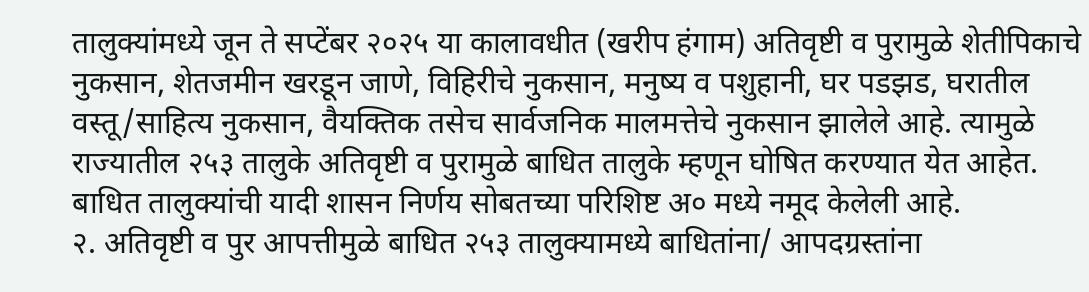तालुक्यांमध्ये जून ते सप्टेंबर २०२५ या कालावधीत (खरीप हंगाम) अतिवृष्टी व पुरामुळे शेतीपिकाचे नुकसान, शेतजमीन खरडून जाणे, विहिरीचे नुकसान, मनुष्य व पशुहानी, घर पडझड, घरातील वस्तू/साहित्य नुकसान, वैयक्तिक तसेच सार्वजनिक मालमत्तेचे नुकसान झालेले आहे. त्यामुळे राज्यातील २५३ तालुके अतिवृष्टी व पुरामुळे बाधित तालुके म्हणून घोषित करण्यात येत आहेत. बाधित तालुक्यांची यादी शासन निर्णय सोबतच्या परिशिष्ट अ० मध्ये नमूद केलेली आहे.
२. अतिवृष्टी व पुर आपत्तीमुळे बाधित २५३ तालुक्यामध्ये बाधितांना/ आपदग्रस्तांना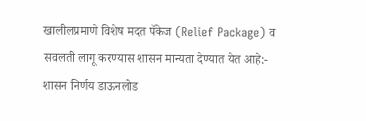खालीलप्रमाणे विशेष मदत पॅकेज (Relief Package) व सवलती लागू करण्यास शासन मान्यता देण्यात येत आहे:-
शासन निर्णय डाऊनलोड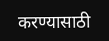करण्यासाठी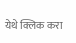येथे क्लिक करा